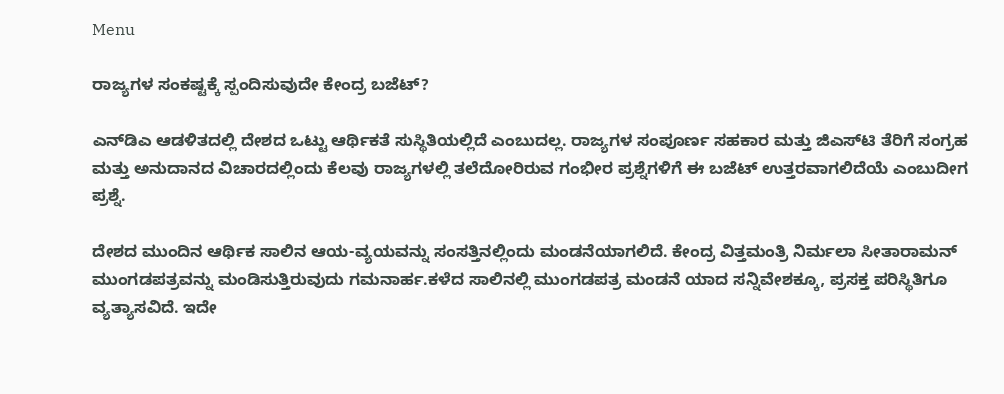Menu

ರಾಜ್ಯಗಳ ಸಂಕಷ್ಟಕ್ಕೆ ಸ್ಪಂದಿಸುವುದೇ ಕೇಂದ್ರ ಬಜೆಟ್?

ಎನ್‌ಡಿಎ ಆಡಳಿತದಲ್ಲಿ ದೇಶದ ಒಟ್ಟು ಆರ್ಥಿಕತೆ ಸುಸ್ಥಿತಿಯಲ್ಲಿದೆ ಎಂಬುದಲ್ಲ. ರಾಜ್ಯಗಳ ಸಂಪೂರ್ಣ ಸಹಕಾರ ಮತ್ತು ಜಿಎಸ್‌ಟಿ ತೆರಿಗೆ ಸಂಗ್ರಹ ಮತ್ತು ಅನುದಾನದ ವಿಚಾರದಲ್ಲಿಂದು ಕೆಲವು ರಾಜ್ಯಗಳಲ್ಲಿ ತಲೆದೋರಿರುವ ಗಂಭೀರ ಪ್ರಶ್ನೆಗಳಿಗೆ ಈ ಬಜೆಟ್ ಉತ್ತರವಾಗಲಿದೆಯೆ ಎಂಬುದೀಗ ಪ್ರಶ್ನೆ.

ದೇಶದ ಮುಂದಿನ ಆರ್ಥಿಕ ಸಾಲಿನ ಆಯ-ವ್ಯಯವನ್ನು ಸಂಸತ್ತಿನಲ್ಲಿಂದು ಮಂಡನೆಯಾಗಲಿದೆ. ಕೇಂದ್ರ ವಿತ್ತಮಂತ್ರಿ ನಿರ್ಮಲಾ ಸೀತಾರಾಮನ್ ಮುಂಗಡಪತ್ರವನ್ನು ಮಂಡಿಸುತ್ತಿರುವುದು ಗಮನಾರ್ಹ.ಕಳೆದ ಸಾಲಿನಲ್ಲಿ ಮುಂಗಡಪತ್ರ ಮಂಡನೆ ಯಾದ ಸನ್ನಿವೇಶಕ್ಕೂ, ಪ್ರಸಕ್ತ ಪರಿಸ್ಥಿತಿಗೂ ವ್ಯತ್ಯಾಸವಿದೆ. ಇದೇ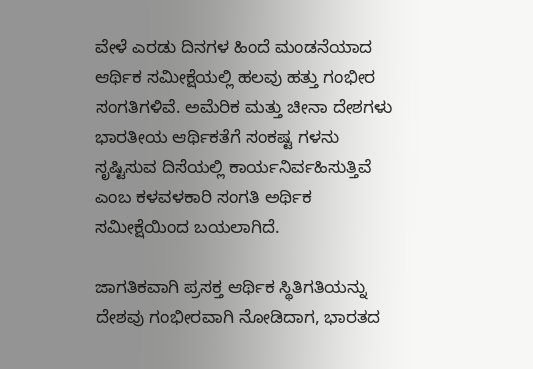ವೇಳೆ ಎರಡು ದಿನಗಳ ಹಿಂದೆ ಮಂಡನೆಯಾದ ಆರ್ಥಿಕ ಸಮೀಕ್ಷೆಯಲ್ಲಿ ಹಲವು ಹತ್ತು ಗಂಭೀರ ಸಂಗತಿಗಳಿವೆ. ಅಮೆರಿಕ ಮತ್ತು ಚೀನಾ ದೇಶಗಳು ಭಾರತೀಯ ಆರ್ಥಿಕತೆಗೆ ಸಂಕಷ್ಟ ಗಳನು ಸೃಷ್ಟಿಸುವ ದಿಸೆಯಲ್ಲಿ ಕಾರ್ಯನಿರ್ವಹಿಸುತ್ತಿವೆ ಎಂಬ ಕಳವಳಕಾರಿ ಸಂಗತಿ ಅರ್ಥಿಕ ಸಮೀಕ್ಷೆಯಿಂದ ಬಯಲಾಗಿದೆ.

ಜಾಗತಿಕವಾಗಿ ಪ್ರಸಕ್ತ ಆರ್ಥಿಕ ಸ್ಥಿತಿಗತಿಯನ್ನು ದೇಶವು ಗಂಭೀರವಾಗಿ ನೋಡಿದಾಗ, ಭಾರತದ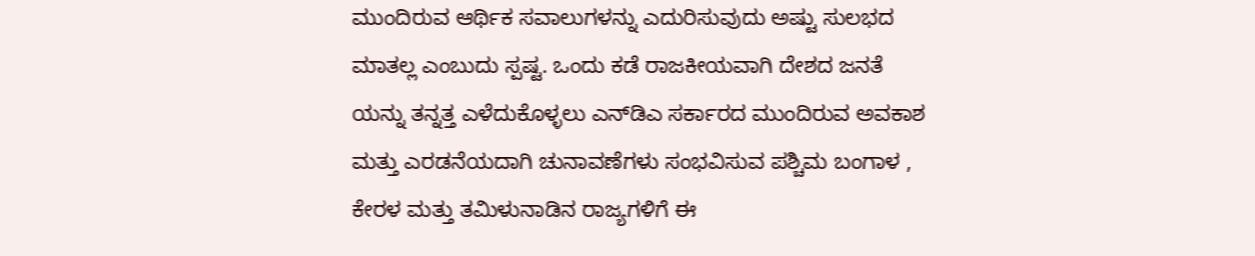ಮುಂದಿರುವ ಆರ್ಥಿಕ ಸವಾಲುಗಳನ್ನು ಎದುರಿಸುವುದು ಅಷ್ಟು ಸುಲಭದ ಮಾತಲ್ಲ ಎಂಬುದು ಸ್ಪಷ್ಟ. ಒಂದು ಕಡೆ ರಾಜಕೀಯವಾಗಿ ದೇಶದ ಜನತೆ ಯನ್ನು ತನ್ನತ್ತ ಎಳೆದುಕೊಳ್ಳಲು ಎನ್‌ಡಿಎ ಸರ್ಕಾರದ ಮುಂದಿರುವ ಅವಕಾಶ ಮತ್ತು ಎರಡನೆಯದಾಗಿ ಚುನಾವಣೆಗಳು ಸಂಭವಿಸುವ ಪಶ್ಚಿಮ ಬಂಗಾಳ , ಕೇರಳ ಮತ್ತು ತಮಿಳುನಾಡಿನ ರಾಜ್ಯಗಳಿಗೆ ಈ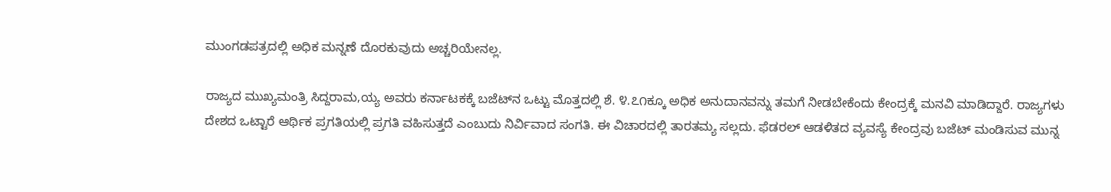ಮುಂಗಡಪತ್ರದಲ್ಲಿ ಅಧಿಕ ಮನ್ನಣೆ ದೊರಕುವುದು ಅಚ್ಚರಿಯೇನಲ್ಲ.

ರಾಜ್ಯದ ಮುಖ್ಯಮಂತ್ರಿ ಸಿದ್ದರಾಮ,ಯ್ಯ ಅವರು ಕರ್ನಾಟಕಕ್ಕೆ ಬಜೆಟ್‌ನ ಒಟ್ಟು ಮೊತ್ತದಲ್ಲಿ ಶೆ. ೪.೭೧ಕ್ಕೂ ಅಧಿಕ ಅನುದಾನವನ್ನು ತಮಗೆ ನೀಡಬೇಕೆಂದು ಕೇಂದ್ರಕ್ಕೆ ಮನವಿ ಮಾಡಿದ್ದಾರೆ. ರಾಜ್ಯಗಳು ದೇಶದ ಒಟ್ಟಾರೆ ಆರ್ಥಿಕ ಪ್ರಗತಿಯಲ್ಲಿ ಪ್ರಗತಿ ವಹಿಸುತ್ತದೆ ಎಂಬುದು ನಿರ್ವಿವಾದ ಸಂಗತಿ. ಈ ವಿಚಾರದಲ್ಲಿ ತಾರತಮ್ಯ ಸಲ್ಲದು. ಫೆಡರಲ್ ಆಡಳಿತದ ವ್ಯವಸ್ಯೆ ಕೇಂದ್ರವು ಬಜೆಟ್ ಮಂಡಿಸುವ ಮುನ್ನ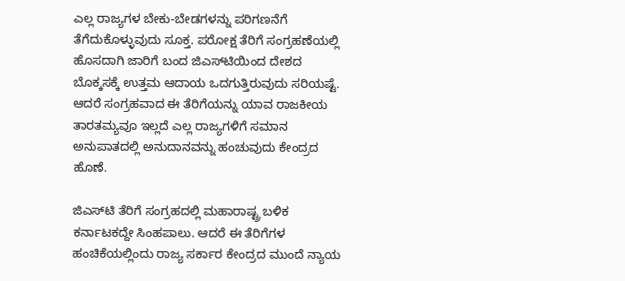ಎಲ್ಲ ರಾಜ್ಯಗಳ ಬೇಕು-ಬೇಡಗಳನ್ನು ಪರಿಗಣನೆಗೆ ತೆಗೆದುಕೊಳ್ಳುವುದು ಸೂಕ್ತ. ಪರೋಕ್ಷ ತೆರಿಗೆ ಸಂಗ್ರಹಣೆಯಲ್ಲಿ ಹೊಸದಾಗಿ ಜಾರಿಗೆ ಬಂದ ಜಿಎಸ್‌ಟಿಯಿಂದ ದೇಶದ ಬೊಕ್ಕಸಕ್ಕೆ ಉತ್ತಮ ಆದಾಯ ಒದಗುತ್ತಿರುವುದು ಸರಿಯಷ್ಟೆ. ಆದರೆ ಸಂಗ್ರಹವಾದ ಈ ತೆರಿಗೆಯನ್ನು ಯಾವ ರಾಜಕೀಯ ತಾರತಮ್ಯವೂ ಇಲ್ಲದೆ ಎಲ್ಲ ರಾಜ್ಯಗಳಿಗೆ ಸಮಾನ  ಅನುಪಾತದಲ್ಲಿ ಅನುದಾನವನ್ನು ಹಂಚುವುದು ಕೇಂದ್ರದ ಹೊಣೆ.

ಜಿಎಸ್‌ಟಿ ತೆರಿಗೆ ಸಂಗ್ರಹದಲ್ಲಿ ಮಹಾರಾಷ್ಟ್ರ ಬಳಿಕ ಕರ್ನಾಟಕದ್ದೇ ಸಿಂಹಪಾಲು. ಆದರೆ ಈ ತೆರಿಗೆಗಳ ಹಂಚಿಕೆಯಲ್ಲಿಂದು ರಾಜ್ಯ ಸರ್ಕಾರ ಕೇಂದ್ರದ ಮುಂದೆ ನ್ಯಾಯ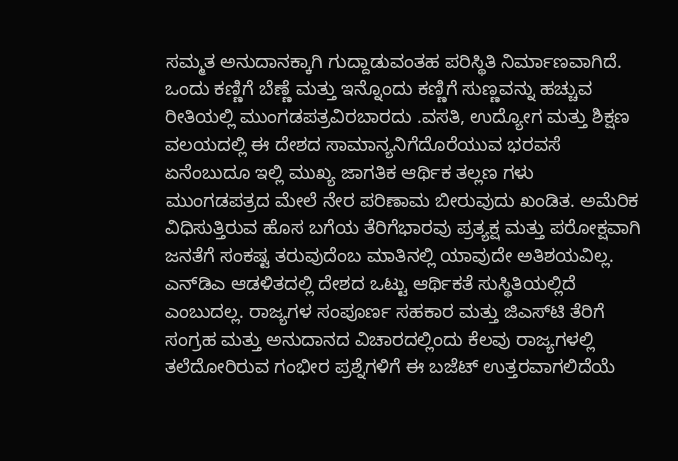ಸಮ್ಮತ ಅನುದಾನಕ್ಕಾಗಿ ಗುದ್ದಾಡುವಂತಹ ಪರಿಸ್ಥಿತಿ ನಿರ್ಮಾಣವಾಗಿದೆ. ಒಂದು ಕಣ್ಣಿಗೆ ಬೆಣ್ಣೆ ಮತ್ತು ಇನ್ನೊಂದು ಕಣ್ಣಿಗೆ ಸುಣ್ಣವನ್ನು ಹಚ್ಚುವ ರೀತಿಯಲ್ಲಿ ಮುಂಗಡಪತ್ರವಿರಬಾರದು .ವಸತಿ, ಉದ್ಯೋಗ ಮತ್ತು ಶಿಕ್ಷಣ ವಲಯದಲ್ಲಿ ಈ ದೇಶದ ಸಾಮಾನ್ಯನಿಗೆದೊರೆಯುವ ಭರವಸೆ ಏನೆಂಬುದೂ ಇಲ್ಲಿ ಮುಖ್ಯ ಜಾಗತಿಕ ಆರ್ಥಿಕ ತಲ್ಲಣ ಗಳು ಮುಂಗಡಪತ್ರದ ಮೇಲೆ ನೇರ ಪರಿಣಾಮ ಬೀರುವುದು ಖಂಡಿತ. ಅಮೆರಿಕ ವಿಧಿಸುತ್ತಿರುವ ಹೊಸ ಬಗೆಯ ತೆರಿಗೆಭಾರವು ಪ್ರತ್ಯಕ್ಷ ಮತ್ತು ಪರೋಕ್ಷವಾಗಿ ಜನತೆಗೆ ಸಂಕಷ್ಟ ತರುವುದೆಂಬ ಮಾತಿನಲ್ಲಿ ಯಾವುದೇ ಅತಿಶಯವಿಲ್ಲ. ಎನ್‌ಡಿಎ ಆಡಳಿತದಲ್ಲಿ ದೇಶದ ಒಟ್ಟು ಆರ್ಥಿಕತೆ ಸುಸ್ಥಿತಿಯಲ್ಲಿದೆ ಎಂಬುದಲ್ಲ. ರಾಜ್ಯಗಳ ಸಂಪೂರ್ಣ ಸಹಕಾರ ಮತ್ತು ಜಿಎಸ್‌ಟಿ ತೆರಿಗೆ ಸಂಗ್ರಹ ಮತ್ತು ಅನುದಾನದ ವಿಚಾರದಲ್ಲಿಂದು ಕೆಲವು ರಾಜ್ಯಗಳಲ್ಲಿ ತಲೆದೋರಿರುವ ಗಂಭೀರ ಪ್ರಶ್ನೆಗಳಿಗೆ ಈ ಬಜೆಟ್ ಉತ್ತರವಾಗಲಿದೆಯೆ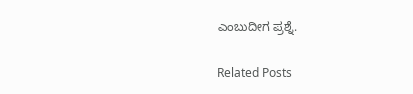ಎಂಬುದೀಗ ಪ್ರಶ್ನೆ.

Related Posts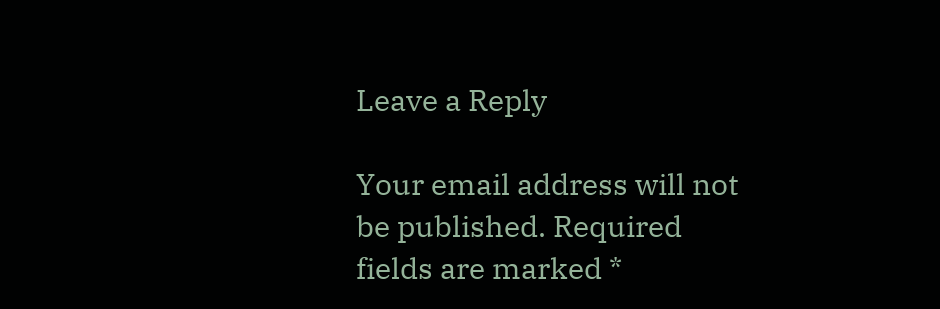Leave a Reply

Your email address will not be published. Required fields are marked *